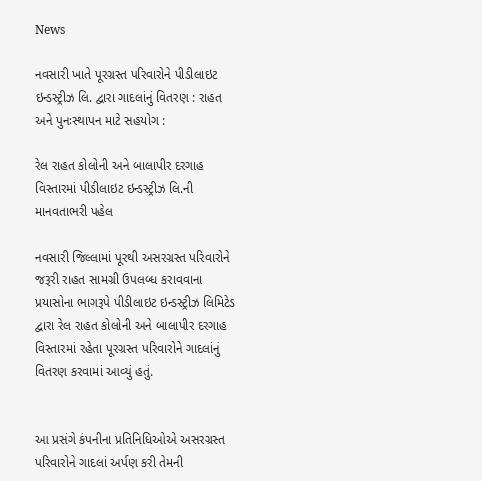News

નવસારી ખાતે પૂરગ્રસ્ત પરિવારોને પીડીલાઇટ ઇન્ડસ્ટ્રીઝ લિ. દ્વારા ગાદલાંનું વિતરણ : રાહત અને પુનઃસ્થાપન માટે સહયોગ :

રેલ રાહત કોલોની અને બાલાપીર દરગાહ વિસ્તારમાં પીડીલાઇટ ઇન્ડસ્ટ્રીઝ લિ.ની માનવતાભરી પહેલ

નવસારી જિલ્લામાં પૂરથી અસરગ્રસ્ત પરિવારોને જરૂરી રાહત સામગ્રી ઉપલબ્ધ કરાવવાના પ્રયાસોના ભાગરૂપે પીડીલાઇટ ઇન્ડસ્ટ્રીઝ લિમિટેડ દ્વારા રેલ રાહત કોલોની અને બાલાપીર દરગાહ વિસ્તારમાં રહેતા પૂરગ્રસ્ત પરિવારોને ગાદલાંનું વિતરણ કરવામાં આવ્યું હતું.


આ પ્રસંગે કંપનીના પ્રતિનિધિઓએ અસરગ્રસ્ત પરિવારોને ગાદલાં અર્પણ કરી તેમની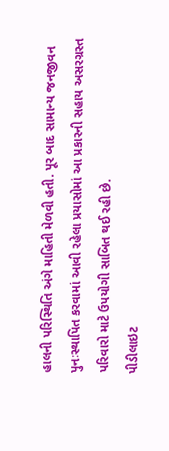હાલની પરિસ્થિતિ અંગે માહિતી મેળવી હતી. પૂર બાદ સામાન્ય જનજીવન પુનઃસ્થાપિત કરવામાં આવી રહેલા પ્રયાસોમાં આ પ્રકારની સહાય અસરગ્રસ્ત પરિવારો માટે ઉપયોગી સાબિત થઈ રહી છે.
પીડીલાઇટ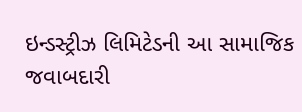ઇન્ડસ્ટ્રીઝ લિમિટેડની આ સામાજિક જવાબદારી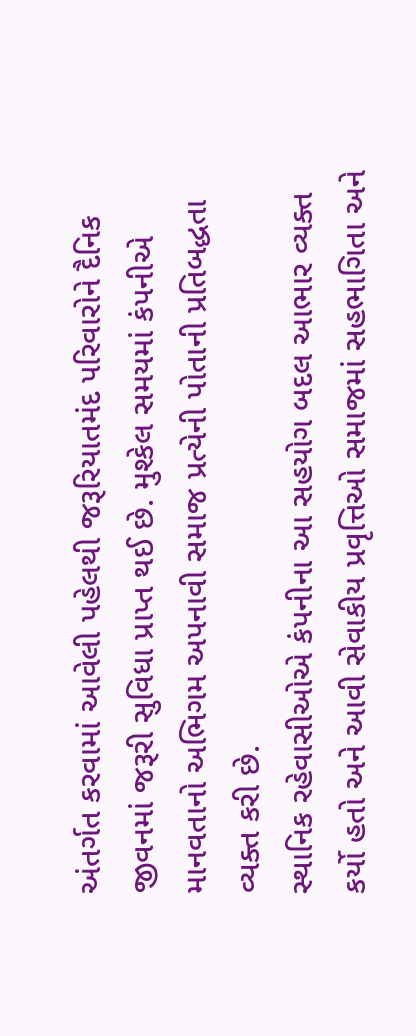અંતર્ગત કરવામાં આવેલી પહેલથી જરૂરિયાતમંદ પરિવારોને દૈનિક જીવનમાં જરૂરી સુવિધા પ્રાપ્ત થઈ છે. મુશ્કેલ સમયમાં કંપનીએ માનવતાનો અભિગમ અપનાવી સમાજ પ્રત્યેની પોતાની પ્રતિબદ્ધતા વ્યક્ત કરી છે.
સ્થાનિક રહેવાસીઓએ કંપનીના આ સહયોગ બદલ આભાર વ્યક્ત કર્યો હતો અને આવી સેવાકીય પ્રવૃત્તિઓ સમાજમાં સહભાગિતા અને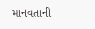માનવતાની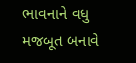ભાવનાને વધુ મજબૂત બનાવે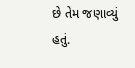છે તેમ જણાવ્યું હતું.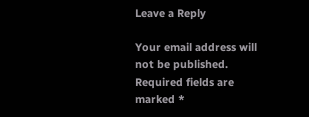Leave a Reply

Your email address will not be published. Required fields are marked *